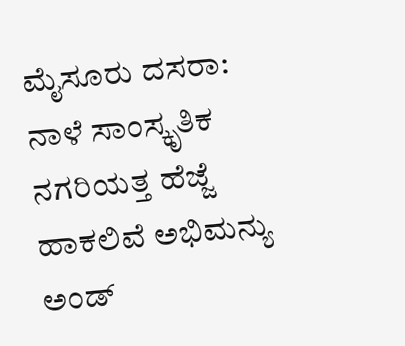ಮೈಸೂರು ದಸರಾ: ನಾಳೆ ಸಾಂಸ್ಕೃತಿಕ ನಗರಿಯತ್ತ ಹೆಜ್ಜೆ ಹಾಕಲಿವೆ ಅಭಿಮನ್ಯು ಅಂಡ್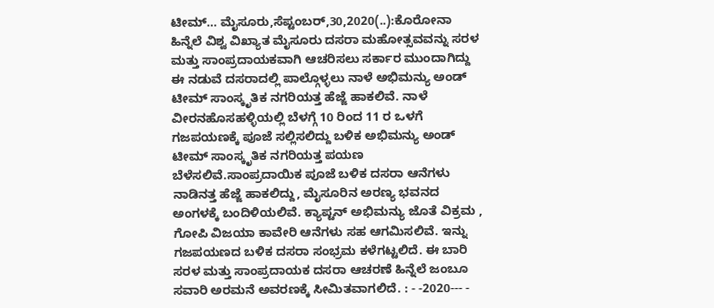ಟೀಮ್… ಮೈಸೂರು,ಸೆಪ್ಟಂಬರ್,30,2020(..):ಕೊರೋನಾ ಹಿನ್ನೆಲೆ ವಿಶ್ವ ವಿಖ್ಯಾತ ಮೈಸೂರು ದಸರಾ ಮಹೋತ್ಸವವನ್ನು ಸರಳ ಮತ್ತು ಸಾಂಪ್ರದಾಯಕವಾಗಿ ಆಚರಿಸಲು ಸರ್ಕಾರ ಮುಂದಾಗಿದ್ದು ಈ ನಡುವೆ ದಸರಾದಲ್ಲಿ ಪಾಲ್ಗೊಳ್ಳಲು ನಾಳೆ ಅಭಿಮನ್ಯು ಅಂಡ್ ಟೀಮ್ ಸಾಂಸ್ಕೃತಿಕ ನಗರಿಯತ್ತ ಹೆಜ್ಜೆ ಹಾಕಲಿವೆ. ನಾಳೆ ವೀರನಹೊಸಹಳ್ಳಿಯಲ್ಲಿ ಬೆಳಗ್ಗೆ 10 ರಿಂದ 11 ರ ಒಳಗೆ ಗಜಪಯಣಕ್ಕೆ ಪೂಜೆ ಸಲ್ಲಿಸಲಿದ್ದು ಬಳಿಕ ಅಭಿಮನ್ಯು ಅಂಡ್ ಟೀಮ್ ಸಾಂಸ್ಕೃತಿಕ ನಗರಿಯತ್ತ ಪಯಣ ಬೆಳೆಸಲಿವೆ.ಸಾಂಪ್ರದಾಯಿಕ ಪೂಜೆ ಬಳಿಕ ದಸರಾ ಆನೆಗಳು ನಾಡಿನತ್ತ ಹೆಜ್ಜೆ ಹಾಕಲಿದ್ದು, ಮೈಸೂರಿನ ಅರಣ್ಯ ಭವನದ ಅಂಗಳಕ್ಕೆ ಬಂದಿಳಿಯಲಿವೆ. ಕ್ಯಾಪ್ಟನ್ ಅಭಿಮನ್ಯು ಜೊತೆ ವಿಕ್ರಮ , ಗೋಪಿ ವಿಜಯಾ ಕಾವೇರಿ ಆನೆಗಳು ಸಹ ಆಗಮಿಸಲಿವೆ. ಇನ್ನು ಗಜಪಯಣದ ಬಳಿಕ ದಸರಾ ಸಂಭ್ರಮ ಕಳೆಗಟ್ಟಲಿದೆ. ಈ ಬಾರಿ ಸರಳ ಮತ್ತು ಸಾಂಪ್ರದಾಯಕ ದಸರಾ ಆಚರಣೆ ಹಿನ್ನೆಲೆ ಜಂಬೂ ಸವಾರಿ ಅರಮನೆ ಅವರಣಕ್ಕೆ ಸೀಮಿತವಾಗಲಿದೆ. : - -2020--- -